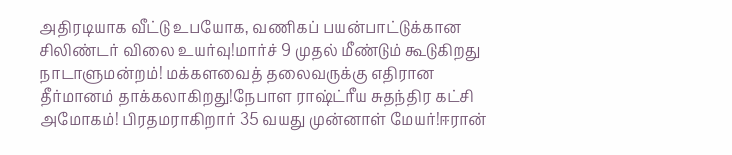அதிரடியாக வீட்டு உபயோக, வணிகப் பயன்பாட்டுக்கான சிலிண்டர் விலை உயர்வு!மார்ச் 9 முதல் மீண்டும் கூடுகிறது நாடாளுமன்றம்! மக்களவைத் தலைவருக்கு எதிரான தீர்மானம் தாக்கலாகிறது!நேபாள ராஷ்ட்ரீய சுதந்திர கட்சி அமோகம்! பிரதமராகிறார் 35 வயது முன்னாள் மேயர்!ஈரான்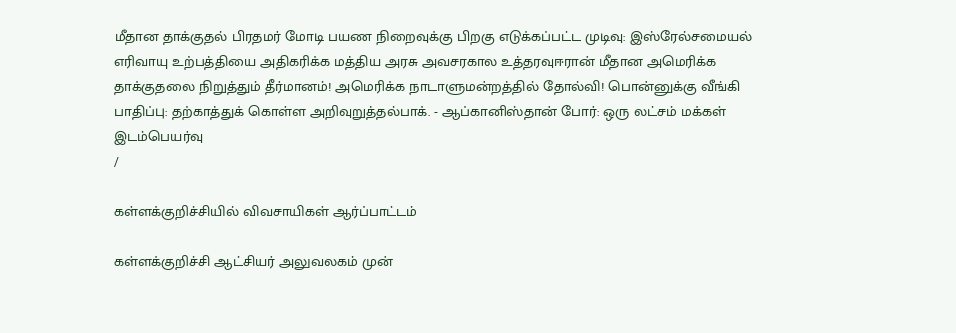மீதான தாக்குதல் பிரதமர் மோடி பயண நிறைவுக்கு பிறகு எடுக்கப்பட்ட முடிவு: இஸ்ரேல்சமையல் எரிவாயு உற்பத்தியை அதிகரிக்க மத்திய அரசு அவசரகால உத்தரவுஈரான் மீதான அமெரிக்க தாக்குதலை நிறுத்தும் தீர்மானம்! அமெரிக்க நாடாளுமன்றத்தில் தோல்வி! பொன்னுக்கு வீங்கி பாதிப்பு: தற்காத்துக் கொள்ள அறிவுறுத்தல்பாக். - ஆப்கானிஸ்தான் போர்: ஒரு லட்சம் மக்கள் இடம்பெயர்வு
/

கள்ளக்குறிச்சியில் விவசாயிகள் ஆர்ப்பாட்டம்

கள்ளக்குறிச்சி ஆட்சியர் அலுவலகம் முன்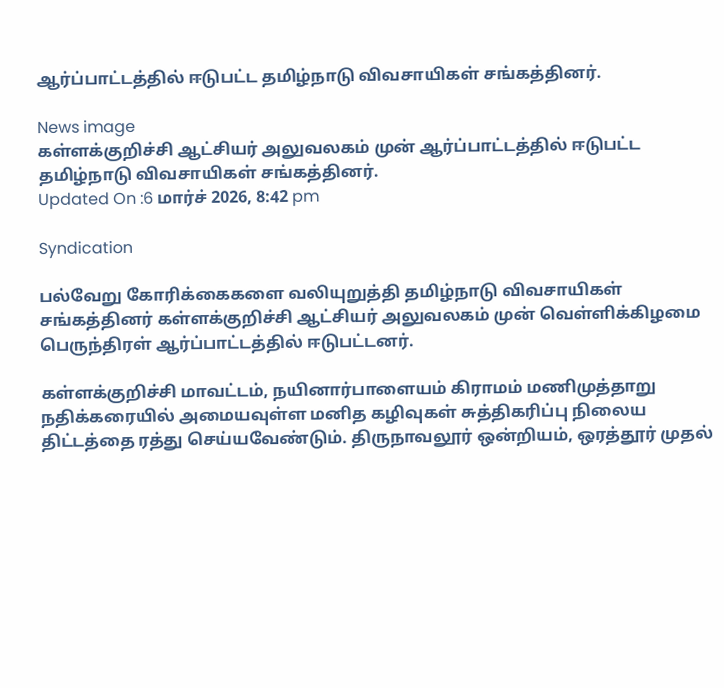ஆர்ப்பாட்டத்தில் ஈடுபட்ட தமிழ்நாடு விவசாயிகள் சங்கத்தினர்.

News image
கள்ளக்குறிச்சி ஆட்சியர் அலுவலகம் முன் ஆர்ப்பாட்டத்தில் ஈடுபட்ட தமிழ்நாடு விவசாயிகள் சங்கத்தினர்.
Updated On :6 மார்ச் 2026, 8:42 pm

Syndication

பல்வேறு கோரிக்கைகளை வலியுறுத்தி தமிழ்நாடு விவசாயிகள் சங்கத்தினர் கள்ளக்குறிச்சி ஆட்சியர் அலுவலகம் முன் வெள்ளிக்கிழமை பெருந்திரள் ஆர்ப்பாட்டத்தில் ஈடுபட்டனர்.

கள்ளக்குறிச்சி மாவட்டம், நயினார்பாளையம் கிராமம் மணிமுத்தாறு நதிக்கரையில் அமையவுள்ள மனித கழிவுகள் சுத்திகரிப்பு நிலைய திட்டத்தை ரத்து செய்யவேண்டும். திருநாவலூர் ஒன்றியம், ஒரத்தூர் முதல்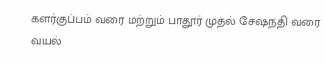களர்குப்பம் வரை மற்றும் பாதூர் முதல் சேஷநதி வரை வயல்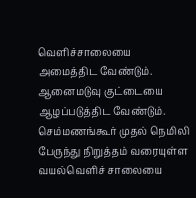வெளிச்சாலையை அமைத்திட வேண்டும். ஆனைமடுவு குட்டையை ஆழப்படுத்திட வேண்டும். செம்மணங்கூர் முதல் நெமிலி பேருந்து நிறுத்தம் வரையுள்ள வயல்வெளிச் சாலையை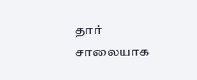தார் சாலையாக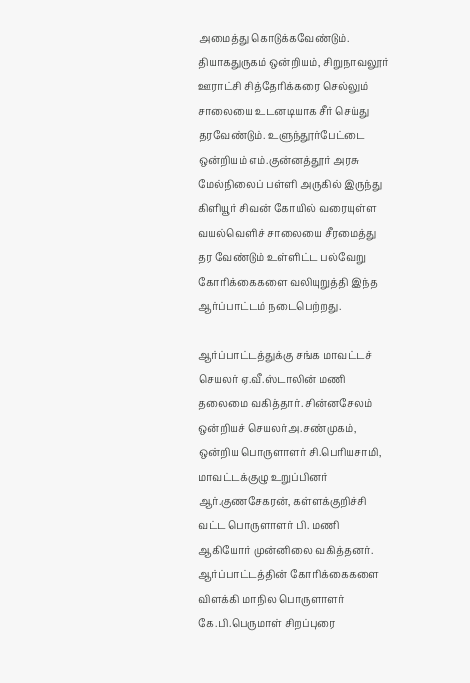அமைத்து கொடுக்கவேண்டும். தியாகதுருகம் ஒன்றியம், சிறுநாவலூர் ஊராட்சி சித்தேரிக்கரை செல்லும் சாலையை உடனடியாக சீர் செய்து தரவேண்டும். உளுந்தூர்பேட்டை ஒன்றியம் எம்.குன்னத்தூர் அரசு மேல்நிலைப் பள்ளி அருகில் இருந்து கிளியூர் சிவன் கோயில் வரையுள்ள வயல்வெளிச் சாலையை சீரமைத்து தர வேண்டும் உள்ளிட்ட பல்வேறு கோரிக்கைகளை வலியுறுத்தி இந்த ஆர்ப்பாட்டம் நடைபெற்றது.

ஆர்ப்பாட்டத்துக்கு சங்க மாவட்டச் செயலர் ஏ.வீ.ஸ்டாலின் மணி தலைமை வகித்தார். சின்னசேலம் ஒன்றியச் செயலர்அ.சண்முகம், ஒன்றிய பொருளாளர் சி.பெரியசாமி, மாவட்டக்குழு உறுப்பினர் ஆர்.குணசேகரன், கள்ளக்குறிச்சி வட்ட பொருளாளர் பி. மணி ஆகியோர் முன்னிலை வகித்தனர். ஆர்ப்பாட்டத்தின் கோரிக்கைகளை விளக்கி மாநில பொருளாளர் கே.பி.பெருமாள் சிறப்புரை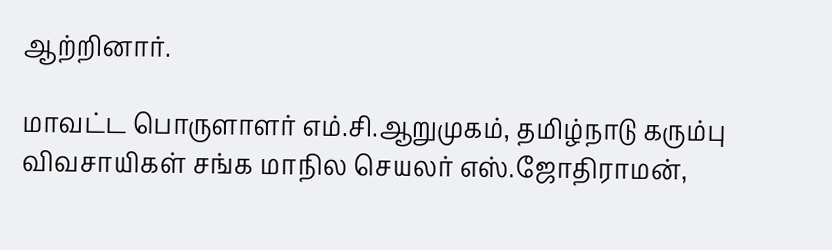ஆற்றினார்.

மாவட்ட பொருளாளர் எம்.சி.ஆறுமுகம், தமிழ்நாடு கரும்பு விவசாயிகள் சங்க மாநில செயலர் எஸ்.ஜோதிராமன்,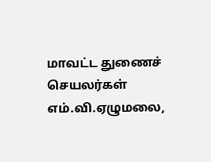மாவட்ட துணைச் செயலர்கள் எம்.வி.ஏழுமலை,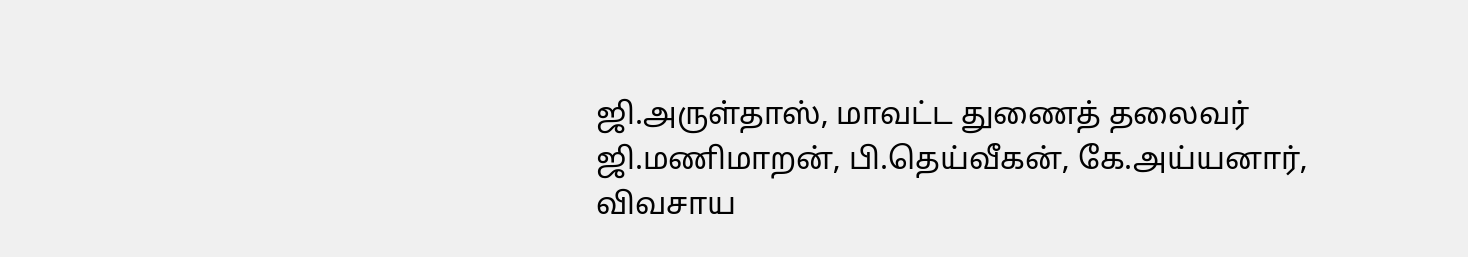ஜி.அருள்தாஸ், மாவட்ட துணைத் தலைவர் ஜி.மணிமாறன், பி.தெய்வீகன், கே.அய்யனார், விவசாய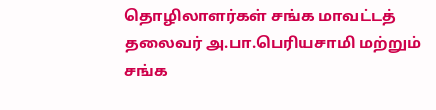தொழிலாளர்கள் சங்க மாவட்டத் தலைவர் அ.பா.பெரியசாமி மற்றும் சங்க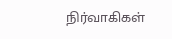நிர்வாகிகள்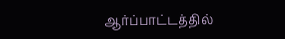ஆர்ப்பாட்டத்தில்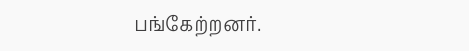பங்கேற்றனர்.